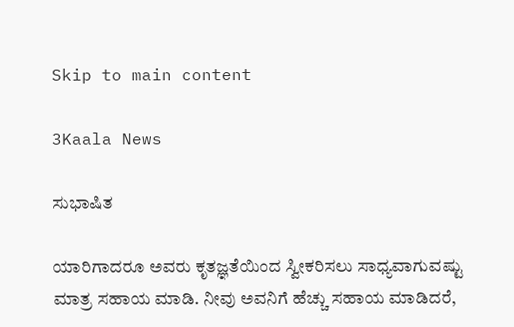Skip to main content

3Kaala News

ಸುಭಾಷಿತ

ಯಾರಿಗಾದರೂ ಅವರು ಕೃತಜ್ಞತೆಯಿಂದ ಸ್ವೀಕರಿಸಲು ಸಾಧ್ಯವಾಗುವಷ್ಟು ಮಾತ್ರ ಸಹಾಯ ಮಾಡಿ. ನೀವು ಅವನಿಗೆ ಹೆಚ್ಚು ಸಹಾಯ ಮಾಡಿದರೆ,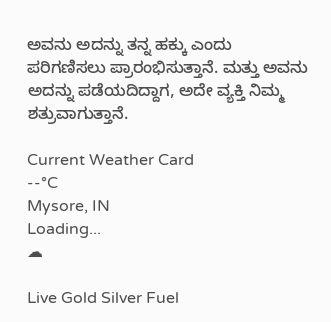ಅವನು ಅದನ್ನು ತನ್ನ ಹಕ್ಕು ಎಂದು ಪರಿಗಣಿಸಲು ಪ್ರಾರಂಭಿಸುತ್ತಾನೆ. ಮತ್ತು ಅವನು ಅದನ್ನು ಪಡೆಯದಿದ್ದಾಗ, ಅದೇ ವ್ಯಕ್ತಿ ನಿಮ್ಮ ಶತ್ರುವಾಗುತ್ತಾನೆ.

Current Weather Card
--°C
Mysore, IN
Loading...
☁

Live Gold Silver Fuel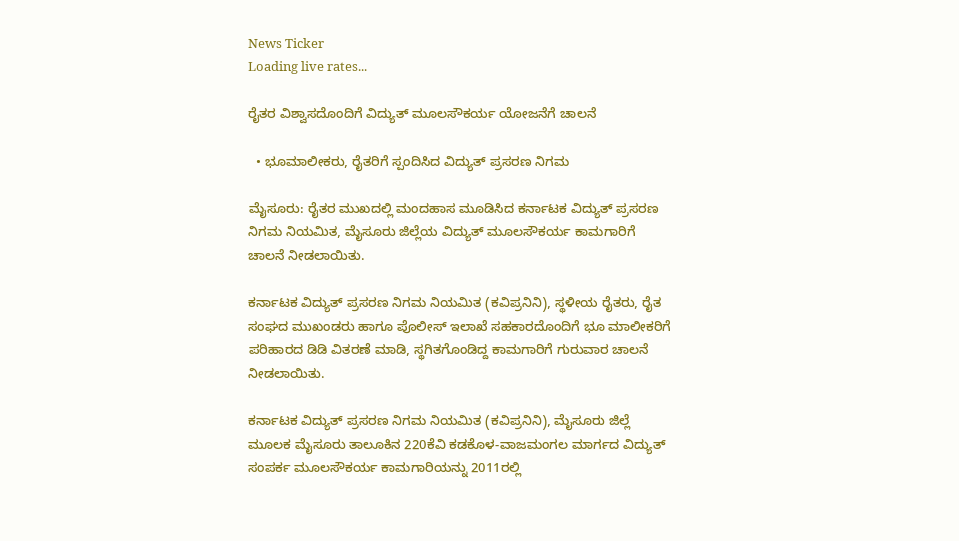News Ticker
Loading live rates...

ರೈತರ ವಿಶ್ವಾಸದೊಂದಿಗೆ ವಿದ್ಯುತ್ ಮೂಲಸೌಕರ್ಯ ಯೋಜನೆಗೆ ಚಾಲನೆ

  • ಭೂಮಾಲೀಕರು, ರೈತರಿಗೆ ಸ್ಪಂದಿಸಿದ ವಿದ್ಯುತ್ ಪ್ರಸರಣ ನಿಗಮ

ಮೈಸೂರು: ರೈತರ ಮುಖದಲ್ಲಿ ಮಂದಹಾಸ ಮೂಡಿಸಿದ ಕರ್ನಾಟಕ ವಿದ್ಯುತ್ ಪ್ರಸರಣ ನಿಗಮ ನಿಯಮಿತ, ಮೈಸೂರು ಜಿಲ್ಲೆಯ ವಿದ್ಯುತ್ ಮೂಲಸೌಕರ್ಯ ಕಾಮಗಾರಿಗೆ ಚಾಲನೆ ನೀಡಲಾಯಿತು.

ಕರ್ನಾಟಕ ವಿದ್ಯುತ್ ಪ್ರಸರಣ ನಿಗಮ ನಿಯಮಿತ (ಕವಿಪ್ರನಿನಿ), ಸ್ಥಳೀಯ ರೈತರು, ರೈತ ಸಂಘದ ಮುಖಂಡರು ಹಾಗೂ ಪೊಲೀಸ್ ಇಲಾಖೆ ಸಹಕಾರದೊಂದಿಗೆ ಭೂ ಮಾಲೀಕರಿಗೆ ಪರಿಹಾರದ ಡಿಡಿ ವಿತರಣೆ ಮಾಡಿ, ಸ್ಥಗಿತಗೊಂಡಿದ್ದ ಕಾಮಗಾರಿಗೆ ಗುರುವಾರ ಚಾಲನೆ ನೀಡಲಾಯಿತು.

ಕರ್ನಾಟಕ ವಿದ್ಯುತ್ ಪ್ರಸರಣ ನಿಗಮ ನಿಯಮಿತ (ಕವಿಪ್ರನಿನಿ), ಮೈಸೂರು ಜಿಲ್ಲೆ ಮೂಲಕ ಮೈಸೂರು ತಾಲೂಕಿನ 220ಕೆವಿ ಕಡಕೊಳ-ವಾಜಮಂಗಲ ಮಾರ್ಗದ ವಿದ್ಯುತ್ ಸಂಪರ್ಕ ಮೂಲಸೌಕರ್ಯ ಕಾಮಗಾರಿಯನ್ನು 2011ರಲ್ಲಿ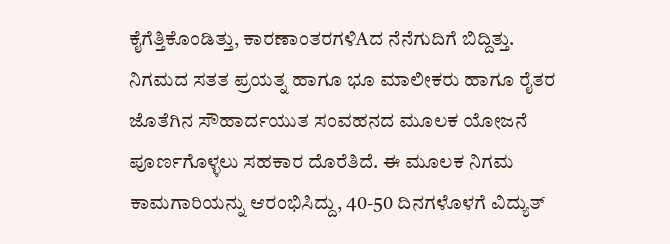ಕೈಗೆತ್ತಿಕೊಂಡಿತ್ತು, ಕಾರಣಾಂತರಗಳಿAದ ನೆನೆಗುದಿಗೆ ಬಿದ್ದಿತ್ತು. ನಿಗಮದ ಸತತ ಪ್ರಯತ್ನ ಹಾಗೂ ಭೂ ಮಾಲೀಕರು ಹಾಗೂ ರೈತರ ಜೊತೆಗಿನ ಸೌಹಾರ್ದಯುತ ಸಂವಹನದ ಮೂಲಕ ಯೋಜನೆ ಪೂರ್ಣಗೊಳ್ಳಲು ಸಹಕಾರ ದೊರೆತಿದೆ. ಈ ಮೂಲಕ ನಿಗಮ ಕಾಮಗಾರಿಯನ್ನು ಆರಂಭಿಸಿದ್ದು, 40-50 ದಿನಗಳೊಳಗೆ ವಿದ್ಯುತ್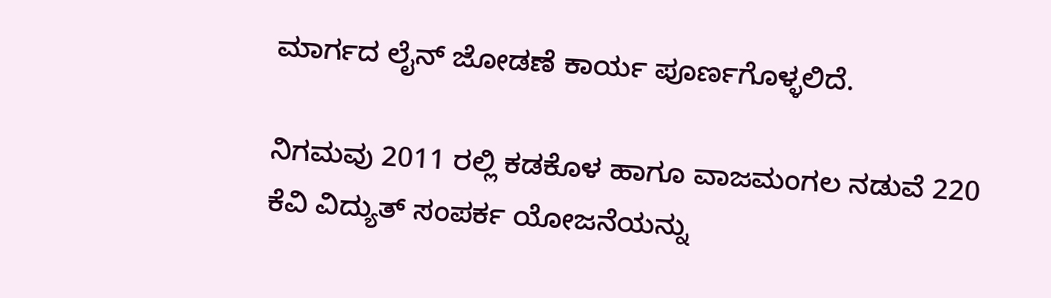ಮಾರ್ಗದ ಲೈನ್ ಜೋಡಣೆ ಕಾರ್ಯ ಪೂರ್ಣಗೊಳ್ಳಲಿದೆ.

ನಿಗಮವು 2011 ರಲ್ಲಿ ಕಡಕೊಳ ಹಾಗೂ ವಾಜಮಂಗಲ ನಡುವೆ 220 ಕೆವಿ ವಿದ್ಯುತ್ ಸಂಪರ್ಕ ಯೋಜನೆಯನ್ನು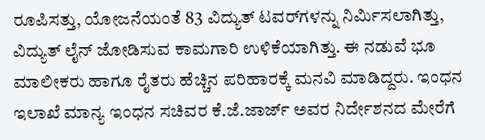ರೂಪಿಸತ್ತು, ಯೋಜನೆಯಂತೆ 83 ವಿದ್ಯುತ್ ಟವರ್‌ಗಳನ್ನು ನಿರ್ಮಿಸಲಾಗಿತ್ತು, ವಿದ್ಯುತ್ ಲೈನ್ ಜೋಡಿಸುವ ಕಾಮಗಾರಿ ಉಳಿಕೆಯಾಗಿತ್ತು. ಈ ನಡುವೆ ಭೂ ಮಾಲೀಕರು ಹಾಗೂ ರೈತರು ಹೆಚ್ಚಿನ ಪರಿಹಾರಕ್ಕೆ ಮನವಿ ಮಾಡಿದ್ದರು. ಇಂಧನ ಇಲಾಖೆ ಮಾನ್ಯ ಇಂಧನ ಸಚಿವರ ಕೆ.ಜೆ.ಜಾರ್ಜ್ ಅವರ ನಿರ್ದೇಶನದ ಮೇರೆಗೆ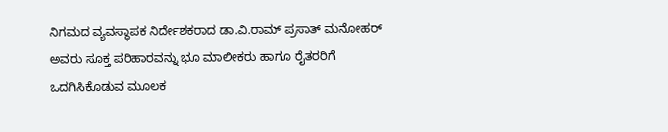ನಿಗಮದ ವ್ಯವಸ್ಥಾಪಕ ನಿರ್ದೇಶಕರಾದ ಡಾ.ವಿ.ರಾಮ್ ಪ್ರಸಾತ್ ಮನೋಹರ್ ಅವರು ಸೂಕ್ತ ಪರಿಹಾರವನ್ನು ಭೂ ಮಾಲೀಕರು ಹಾಗೂ ರೈತರರಿಗೆ ಒದಗಿಸಿಕೊಡುವ ಮೂಲಕ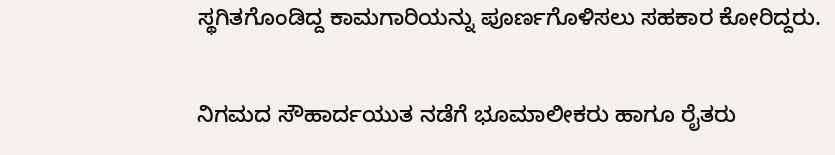ಸ್ಥಗಿತಗೊಂಡಿದ್ದ ಕಾಮಗಾರಿಯನ್ನು ಪೂರ್ಣಗೊಳಿಸಲು ಸಹಕಾರ ಕೋರಿದ್ದರು.

ನಿಗಮದ ಸೌಹಾರ್ದಯುತ ನಡೆಗೆ ಭೂಮಾಲೀಕರು ಹಾಗೂ ರೈತರು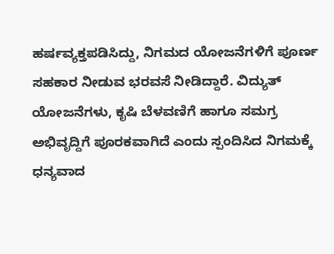ಹರ್ಷವ್ಯಕ್ತಪಡಿಸಿದ್ದು, ನಿಗಮದ ಯೋಜನೆಗಳಿಗೆ ಪೂರ್ಣ ಸಹಕಾರ ನೀಡುವ ಭರವಸೆ ನೀಡಿದ್ದಾರೆ. ವಿದ್ಯುತ್ ಯೋಜನೆಗಳು, ಕೃಷಿ ಬೆಳವಣಿಗೆ ಹಾಗೂ ಸಮಗ್ರ ಅಭಿವೃದ್ದಿಗೆ ಪೂರಕವಾಗಿದೆ ಎಂದು ಸ್ಪಂದಿಸಿದ ನಿಗಮಕ್ಕೆ ಧನ್ಯವಾದ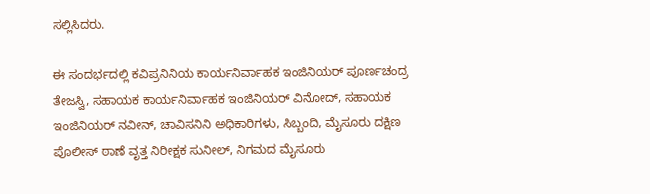ಸಲ್ಲಿಸಿದರು.

ಈ ಸಂದರ್ಭದಲ್ಲಿ ಕವಿಪ್ರನಿನಿಯ ಕಾರ್ಯನಿರ್ವಾಹಕ ಇಂಜಿನಿಯರ್ ಪೂರ್ಣಚಂದ್ರ ತೇಜಸ್ವಿ, ಸಹಾಯಕ ಕಾರ್ಯನಿರ್ವಾಹಕ ಇಂಜಿನಿಯರ್ ವಿನೋದ್, ಸಹಾಯಕ ಇಂಜಿನಿಯರ್ ನವೀನ್, ಚಾವಿಸನಿನಿ ಅಧಿಕಾರಿಗಳು, ಸಿಬ್ಬಂದಿ, ಮೈಸೂರು ದಕ್ಷಿಣ ಪೊಲೀಸ್ ಠಾಣೆ ವೃತ್ತ ನಿರೀಕ್ಷಕ ಸುನೀಲ್, ನಿಗಮದ ಮೈಸೂರು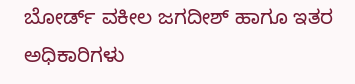ಬೋರ್ಡ್ ವಕೀಲ ಜಗದೀಶ್ ಹಾಗೂ ಇತರ ಅಧಿಕಾರಿಗಳು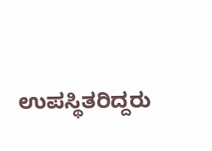ಉಪಸ್ಥಿತರಿದ್ದರು